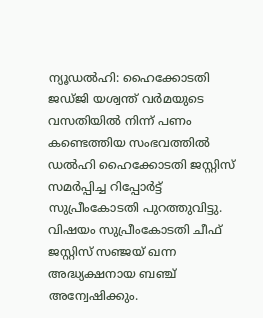ന്യൂഡൽഹി: ഹൈക്കോടതി ജഡ്ജി യശ്വന്ത് വർമയുടെ വസതിയിൽ നിന്ന് പണം കണ്ടെത്തിയ സംഭവത്തിൽ ഡൽഹി ഹൈക്കോടതി ജസ്റ്റിസ് സമർപ്പിച്ച റിപ്പോർട്ട് സുപ്രീംകോടതി പുറത്തുവിട്ടു. വിഷയം സുപ്രീംകോടതി ചീഫ് ജസ്റ്റിസ് സഞ്ജയ് ഖന്ന അദ്ധ്യക്ഷനായ ബഞ്ച് അന്വേഷിക്കും.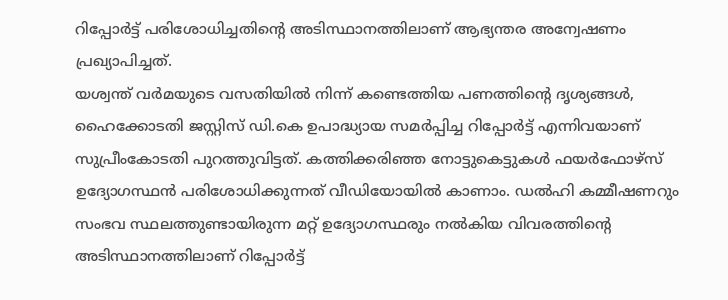റിപ്പോർട്ട് പരിശോധിച്ചതിന്റെ അടിസ്ഥാനത്തിലാണ് ആഭ്യന്തര അന്വേഷണം പ്രഖ്യാപിച്ചത്.
യശ്വന്ത് വർമയുടെ വസതിയിൽ നിന്ന് കണ്ടെത്തിയ പണത്തിന്റെ ദൃശ്യങ്ങൾ, ഹൈക്കോടതി ജസ്റ്റിസ് ഡി.കെ ഉപാദ്ധ്യായ സമർപ്പിച്ച റിപ്പോർട്ട് എന്നിവയാണ് സുപ്രീംകോടതി പുറത്തുവിട്ടത്. കത്തിക്കരിഞ്ഞ നോട്ടുകെട്ടുകൾ ഫയർഫോഴ്സ് ഉദ്യോഗസ്ഥൻ പരിശോധിക്കുന്നത് വീഡിയോയിൽ കാണാം. ഡൽഹി കമ്മീഷണറും സംഭവ സ്ഥലത്തുണ്ടായിരുന്ന മറ്റ് ഉദ്യോഗസ്ഥരും നൽകിയ വിവരത്തിന്റെ അടിസ്ഥാനത്തിലാണ് റിപ്പോർട്ട്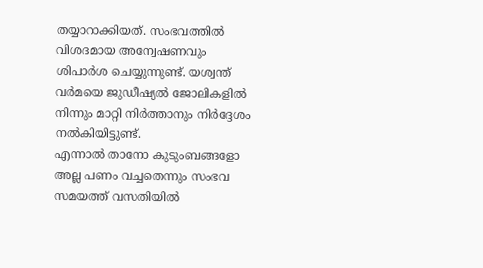തയ്യാറാക്കിയത്. സംഭവത്തിൽ വിശദമായ അന്വേഷണവും ശിപാർശ ചെയ്യുന്നുണ്ട്. യശ്വന്ത് വർമയെ ജുഡീഷ്യൽ ജോലികളിൽ നിന്നും മാറ്റി നിർത്താനും നിർദ്ദേശം നൽകിയിട്ടുണ്ട്.
എന്നാൽ താനോ കുടുംബങ്ങളോ അല്ല പണം വച്ചതെന്നും സംഭവ സമയത്ത് വസതിയിൽ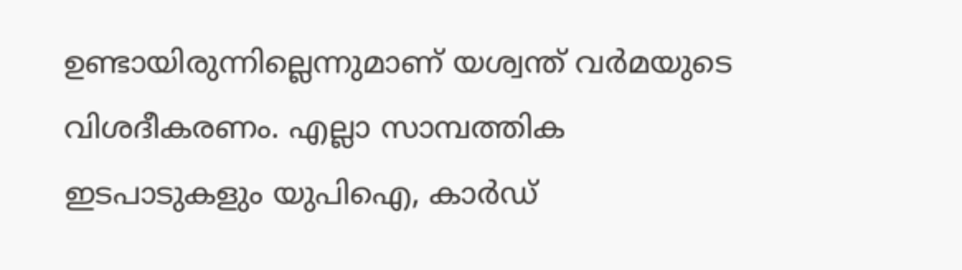ഉണ്ടായിരുന്നില്ലെന്നുമാണ് യശ്വന്ത് വർമയുടെ വിശദീകരണം. എല്ലാ സാമ്പത്തിക ഇടപാടുകളും യുപിഐ, കാർഡ്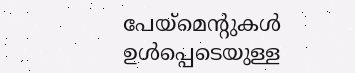പേയ്മെന്റുകൾ ഉൾപ്പെടെയുള്ള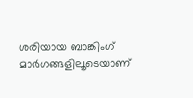ശരിയായ ബാങ്കിംഗ് മാർഗങ്ങളിലൂടെയാണ്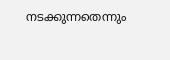നടക്കുന്നതെന്നും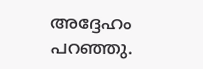അദ്ദേഹം പറഞ്ഞു.